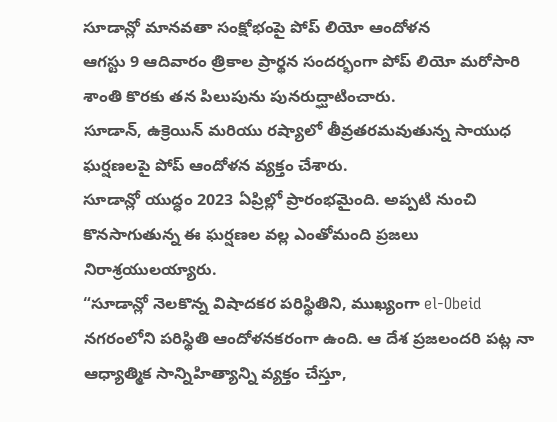సూడాన్లో మానవతా సంక్షోభంపై పోప్ లియో ఆందోళన
ఆగస్టు 9 ఆదివారం త్రికాల ప్రార్థన సందర్భంగా పోప్ లియో మరోసారి శాంతి కొరకు తన పిలుపును పునరుద్ఘాటించారు.
సూడాన్, ఉక్రెయిన్ మరియు రష్యాలో తీవ్రతరమవుతున్న సాయుధ ఘర్షణలపై పోప్ ఆందోళన వ్యక్తం చేశారు.
సూడాన్లో యుద్ధం 2023 ఏప్రిల్లో ప్రారంభమైంది. అప్పటి నుంచి కొనసాగుతున్న ఈ ఘర్షణల వల్ల ఎంతోమంది ప్రజలు నిరాశ్రయులయ్యారు.
“సూడాన్లో నెలకొన్న విషాదకర పరిస్థితిని, ముఖ్యంగా el-Obeid నగరంలోని పరిస్థితి ఆందోళనకరంగా ఉంది. ఆ దేశ ప్రజలందరి పట్ల నా ఆధ్యాత్మిక సాన్నిహిత్యాన్ని వ్యక్తం చేస్తూ,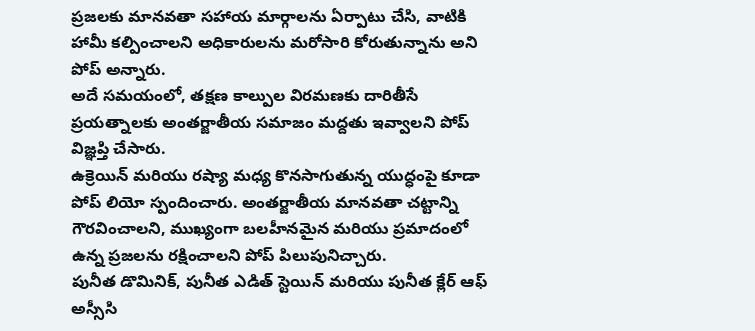ప్రజలకు మానవతా సహాయ మార్గాలను ఏర్పాటు చేసి, వాటికి హామీ కల్పించాలని అధికారులను మరోసారి కోరుతున్నాను అని పోప్ అన్నారు.
అదే సమయంలో, తక్షణ కాల్పుల విరమణకు దారితీసే ప్రయత్నాలకు అంతర్జాతీయ సమాజం మద్దతు ఇవ్వాలని పోప్ విజ్ఞప్తి చేసారు.
ఉక్రెయిన్ మరియు రష్యా మధ్య కొనసాగుతున్న యుద్ధంపై కూడా పోప్ లియో స్పందించారు. అంతర్జాతీయ మానవతా చట్టాన్ని గౌరవించాలని, ముఖ్యంగా బలహీనమైన మరియు ప్రమాదంలో ఉన్న ప్రజలను రక్షించాలని పోప్ పిలుపునిచ్చారు.
పునీత డొమినిక్, పునీత ఎడిత్ స్టెయిన్ మరియు పునీత క్లేర్ ఆఫ్ అస్సీసి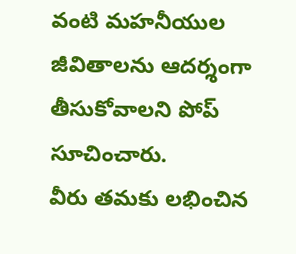వంటి మహనీయుల జీవితాలను ఆదర్శంగా తీసుకోవాలని పోప్ సూచించారు.
వీరు తమకు లభించిన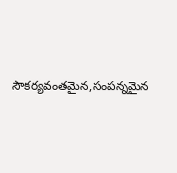సౌకర్యవంతమైన,సంపన్నమైన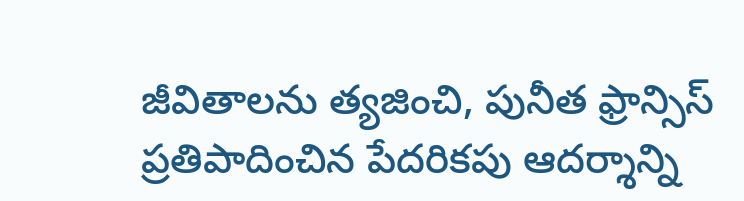జీవితాలను త్యజించి, పునీత ఫ్రాన్సిస్ ప్రతిపాదించిన పేదరికపు ఆదర్శాన్ని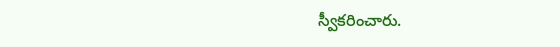స్వీకరించారు.